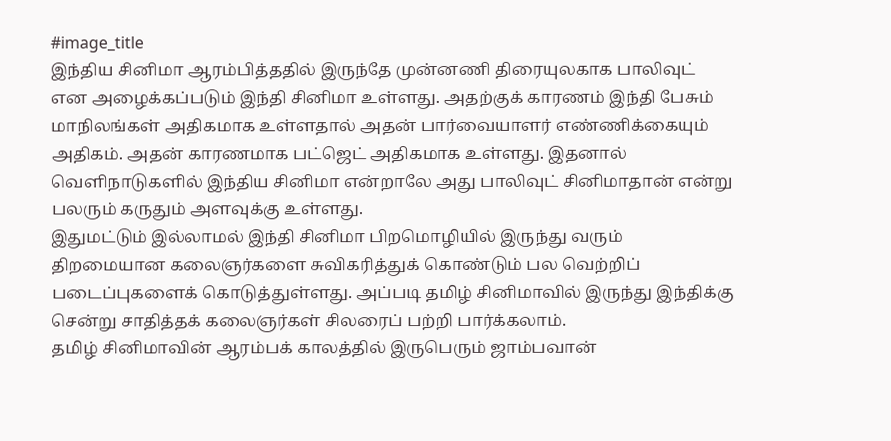#image_title
இந்திய சினிமா ஆரம்பித்ததில் இருந்தே முன்னணி திரையுலகாக பாலிவுட் என அழைக்கப்படும் இந்தி சினிமா உள்ளது. அதற்குக் காரணம் இந்தி பேசும் மாநிலங்கள் அதிகமாக உள்ளதால் அதன் பார்வையாளர் எண்ணிக்கையும் அதிகம். அதன் காரணமாக பட்ஜெட் அதிகமாக உள்ளது. இதனால் வெளிநாடுகளில் இந்திய சினிமா என்றாலே அது பாலிவுட் சினிமாதான் என்று பலரும் கருதும் அளவுக்கு உள்ளது.
இதுமட்டும் இல்லாமல் இந்தி சினிமா பிறமொழியில் இருந்து வரும் திறமையான கலைஞர்களை சுவிகரித்துக் கொண்டும் பல வெற்றிப் படைப்புகளைக் கொடுத்துள்ளது. அப்படி தமிழ் சினிமாவில் இருந்து இந்திக்கு சென்று சாதித்தக் கலைஞர்கள் சிலரைப் பற்றி பார்க்கலாம்.
தமிழ் சினிமாவின் ஆரம்பக் காலத்தில் இருபெரும் ஜாம்பவான்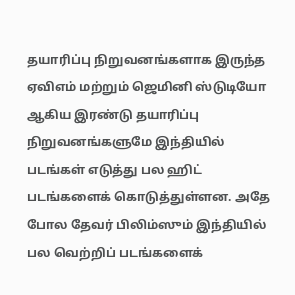தயாரிப்பு நிறுவனங்களாக இருந்த ஏவிஎம் மற்றும் ஜெமினி ஸ்டுடியோ ஆகிய இரண்டு தயாரிப்பு நிறுவனங்களுமே இந்தியில் படங்கள் எடுத்து பல ஹிட் படங்களைக் கொடுத்துள்ளன. அதே போல தேவர் பிலிம்ஸும் இந்தியில் பல வெற்றிப் படங்களைக்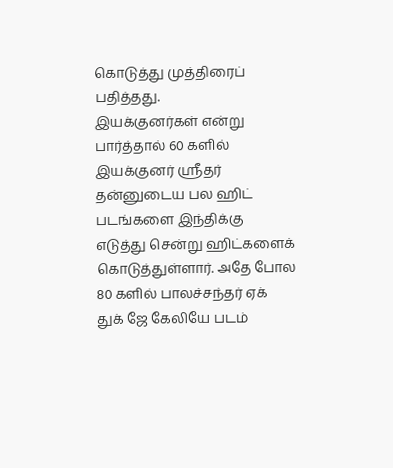கொடுத்து முத்திரைப் பதித்தது.
இயக்குனர்கள் என்று பார்த்தால் 60 களில் இயக்குனர் ஸ்ரீதர் தன்னுடைய பல ஹிட் படங்களை இந்திக்கு எடுத்து சென்று ஹிட்களைக் கொடுத்துள்ளார். அதே போல 80 களில் பாலச்சந்தர் ஏக் துக் ஜே கேலியே படம்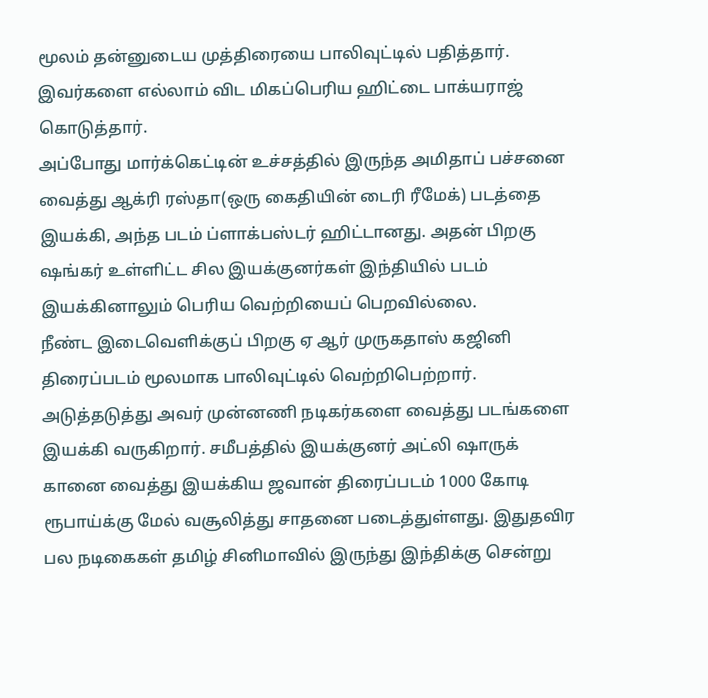மூலம் தன்னுடைய முத்திரையை பாலிவுட்டில் பதித்தார். இவர்களை எல்லாம் விட மிகப்பெரிய ஹிட்டை பாக்யராஜ் கொடுத்தார்.
அப்போது மார்க்கெட்டின் உச்சத்தில் இருந்த அமிதாப் பச்சனை வைத்து ஆக்ரி ரஸ்தா(ஒரு கைதியின் டைரி ரீமேக்) படத்தை இயக்கி, அந்த படம் ப்ளாக்பஸ்டர் ஹிட்டானது. அதன் பிறகு ஷங்கர் உள்ளிட்ட சில இயக்குனர்கள் இந்தியில் படம் இயக்கினாலும் பெரிய வெற்றியைப் பெறவில்லை.
நீண்ட இடைவெளிக்குப் பிறகு ஏ ஆர் முருகதாஸ் கஜினி திரைப்படம் மூலமாக பாலிவுட்டில் வெற்றிபெற்றார். அடுத்தடுத்து அவர் முன்னணி நடிகர்களை வைத்து படங்களை இயக்கி வருகிறார். சமீபத்தில் இயக்குனர் அட்லி ஷாருக் கானை வைத்து இயக்கிய ஜவான் திரைப்படம் 1000 கோடி ரூபாய்க்கு மேல் வசூலித்து சாதனை படைத்துள்ளது. இதுதவிர பல நடிகைகள் தமிழ் சினிமாவில் இருந்து இந்திக்கு சென்று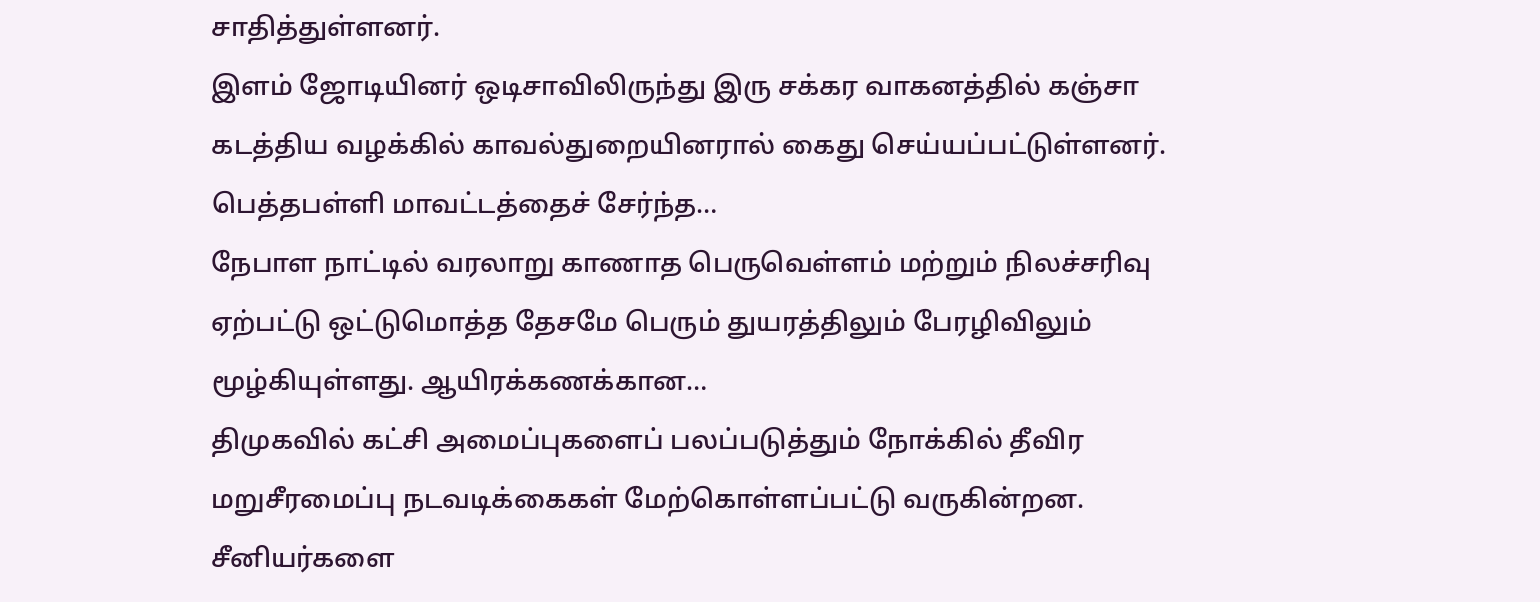சாதித்துள்ளனர்.
இளம் ஜோடியினர் ஒடிசாவிலிருந்து இரு சக்கர வாகனத்தில் கஞ்சா கடத்திய வழக்கில் காவல்துறையினரால் கைது செய்யப்பட்டுள்ளனர். பெத்தபள்ளி மாவட்டத்தைச் சேர்ந்த…
நேபாள நாட்டில் வரலாறு காணாத பெருவெள்ளம் மற்றும் நிலச்சரிவு ஏற்பட்டு ஒட்டுமொத்த தேசமே பெரும் துயரத்திலும் பேரழிவிலும் மூழ்கியுள்ளது. ஆயிரக்கணக்கான…
திமுகவில் கட்சி அமைப்புகளைப் பலப்படுத்தும் நோக்கில் தீவிர மறுசீரமைப்பு நடவடிக்கைகள் மேற்கொள்ளப்பட்டு வருகின்றன. சீனியர்களை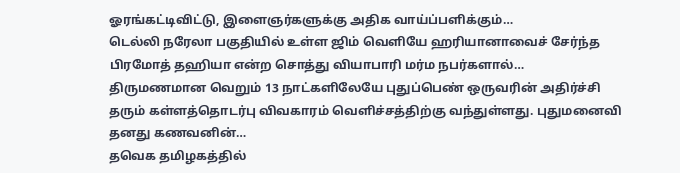ஓரங்கட்டிவிட்டு, இளைஞர்களுக்கு அதிக வாய்ப்பளிக்கும்…
டெல்லி நரேலா பகுதியில் உள்ள ஜிம் வெளியே ஹரியானாவைச் சேர்ந்த பிரமோத் தஹியா என்ற சொத்து வியாபாரி மர்ம நபர்களால்…
திருமணமான வெறும் 13 நாட்களிலேயே புதுப்பெண் ஒருவரின் அதிர்ச்சி தரும் கள்ளத்தொடர்பு விவகாரம் வெளிச்சத்திற்கு வந்துள்ளது. புதுமனைவி தனது கணவனின்…
தவெக தமிழகத்தில்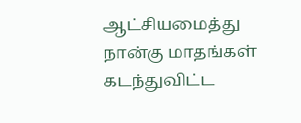ஆட்சியமைத்து நான்கு மாதங்கள் கடந்துவிட்ட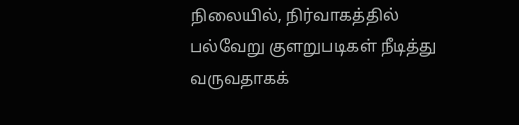நிலையில், நிர்வாகத்தில் பல்வேறு குளறுபடிகள் நீடித்து வருவதாகக்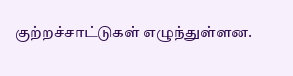குற்றச்சாட்டுகள் எழுந்துள்ளன.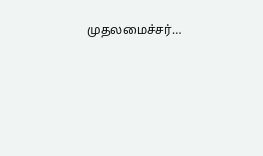முதலமைச்சர்…